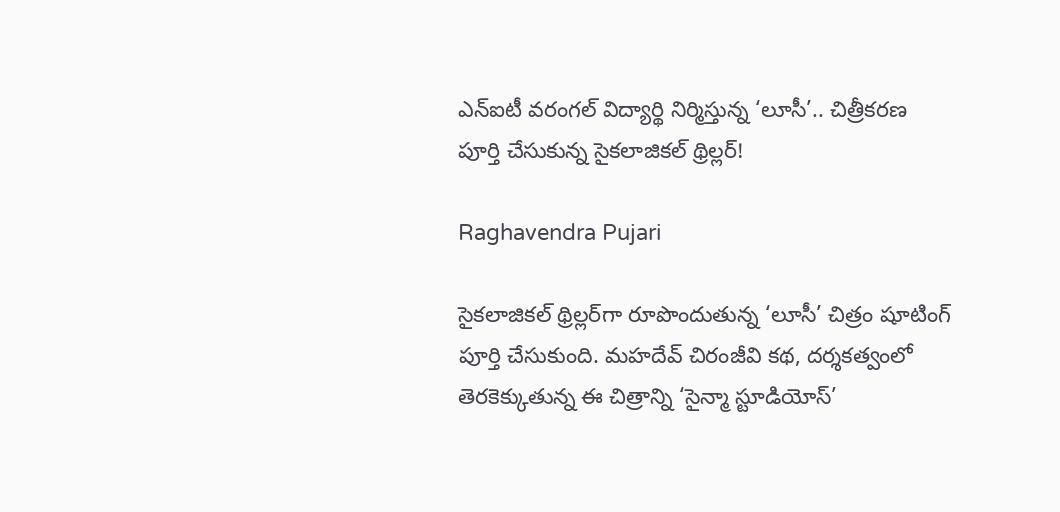ఎన్ఐటీ వరంగల్ విద్యార్థి నిర్మిస్తున్న ‘లూసీ’.. చిత్రీకరణ పూర్తి చేసుకున్న సైకలాజికల్ థ్రిల్లర్!

Raghavendra Pujari

సైకలాజికల్ థ్రిల్లర్‌గా రూపొందుతున్న ‘లూసీ’ చిత్రం షూటింగ్ పూర్తి చేసుకుంది. మహదేవ్ చిరంజీవి కథ, దర్శకత్వంలో తెరకెక్కుతున్న ఈ చిత్రాన్ని ‘సైన్మా స్టూడియోస్’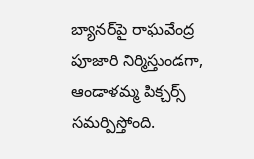బ్యానర్‌పై రాఘవేంద్ర పూజారి నిర్మిస్తుండగా, ఆండాళమ్మ పిక్చర్స్ సమర్పిస్తోంది.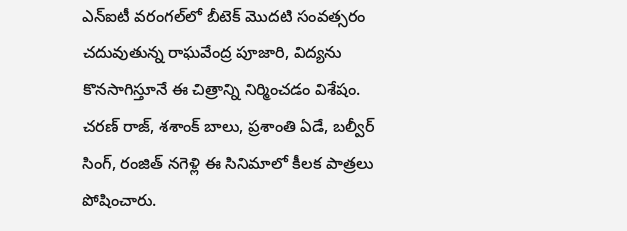ఎన్‌ఐటీ వరంగల్‌లో బీటెక్ మొదటి సంవత్సరం చదువుతున్న రాఘవేంద్ర పూజారి, విద్యను కొనసాగిస్తూనే ఈ చిత్రాన్ని నిర్మించడం విశేషం. చరణ్ రాజ్, శశాంక్ బాలు, ప్రశాంతి ఏడే, బల్వీర్ సింగ్, రంజిత్ నగెళ్లి ఈ సినిమాలో కీలక పాత్రలు పోషించారు.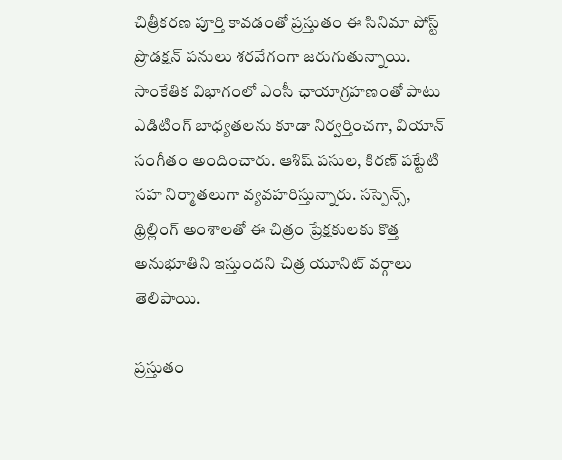చిత్రీకరణ పూర్తి కావడంతో ప్రస్తుతం ఈ సినిమా పోస్ట్ ప్రొడక్షన్ పనులు శరవేగంగా జరుగుతున్నాయి. సాంకేతిక విభాగంలో ఎంసీ ఛాయాగ్రహణంతో పాటు ఎడిటింగ్ బాధ్యతలను కూడా నిర్వర్తించగా, వియాన్ సంగీతం అందించారు. ఆశిష్ పసుల, కిరణ్ పట్టేటి సహ నిర్మాతలుగా వ్యవహరిస్తున్నారు. సస్పెన్స్, థ్రిల్లింగ్ అంశాలతో ఈ చిత్రం ప్రేక్షకులకు కొత్త అనుభూతిని ఇస్తుందని చిత్ర యూనిట్ వర్గాలు తెలిపాయి.

ప్రస్తుతం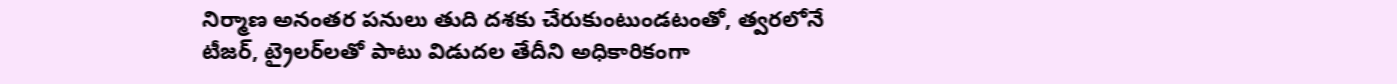నిర్మాణ అనంతర పనులు తుది దశకు చేరుకుంటుండటంతో, త్వరలోనే టీజర్, ట్రైలర్‌లతో పాటు విడుదల తేదీని అధికారికంగా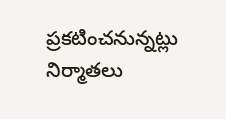ప్రకటించనున్నట్లు నిర్మాతలు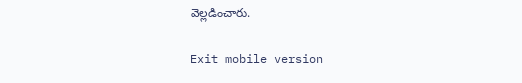వెల్లడించారు.

Exit mobile version